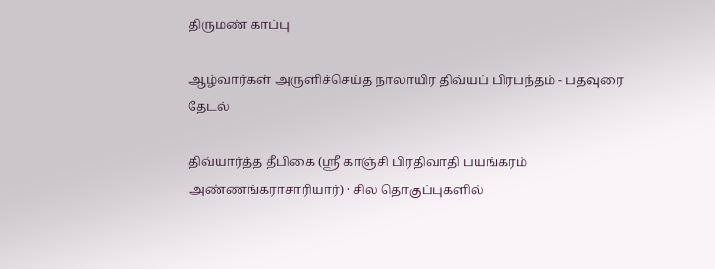திருமண் காப்பு

ஆழ்வார்கள் அருளிச்செய்த நாலாயிர திவ்யப் பிரபந்தம் - பதவுரை தேடல்

திவ்யார்த்த தீபிகை (ஸ்ரீ காஞ்சி பிரதிவாதி பயங்கரம் அண்ணங்கராசாரியார்) · சில தொகுப்புகளில்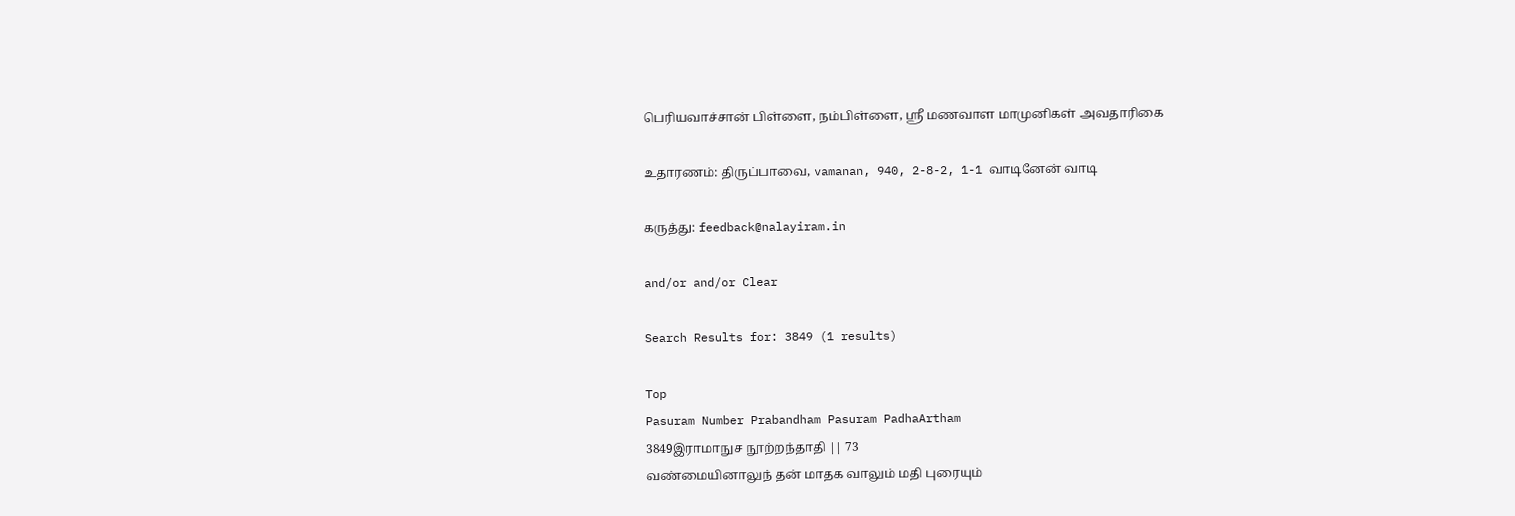பெரியவாச்சான் பிள்ளை, நம்பிள்ளை, ஸ்ரீ மணவாள மாமுனிகள் அவதாரிகை

உதாரணம்: திருப்பாவை, vamanan, 940, 2-8-2, 1-1 வாடினேன் வாடி

கருத்து: feedback@nalayiram.in

and/or and/or Clear

Search Results for: 3849 (1 results)

Top
Pasuram Number Prabandham Pasuram PadhaArtham
3849இராமாநுச நூற்றந்தாதி || 73
வண்மையினாலுந் தன் மாதக வாலும் மதி புரையும்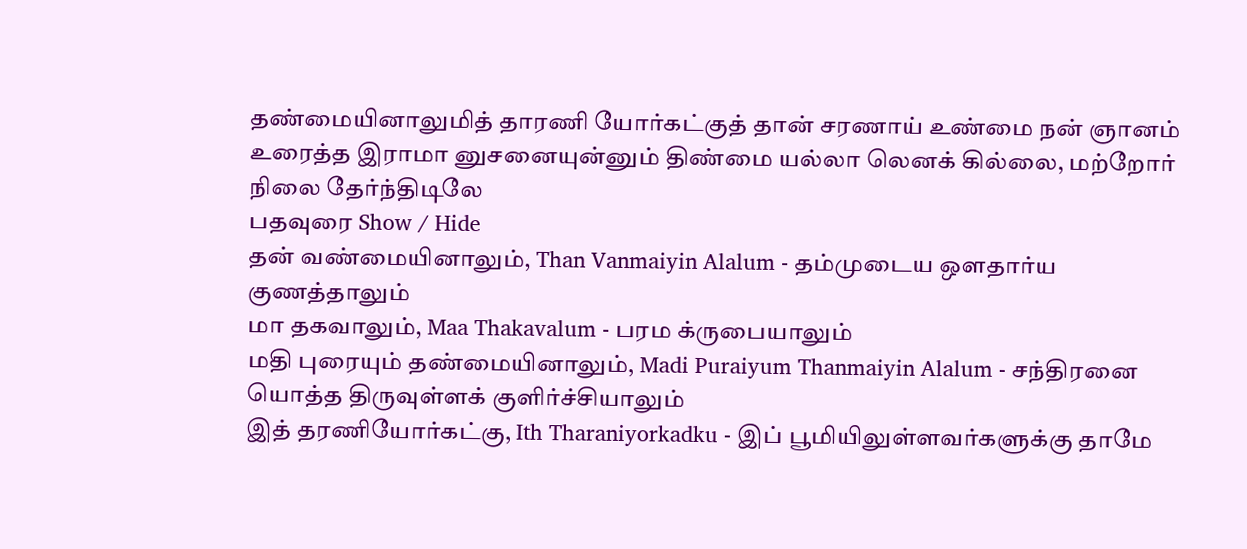தண்மையினாலுமித் தாரணி யோர்கட்குத் தான் சரணாய் உண்மை நன் ஞானம் உரைத்த இராமா னுசனையுன்னும் திண்மை யல்லா லெனக் கில்லை, மற்றோர் நிலை தேர்ந்திடிலே
பதவுரை Show / Hide
தன் வண்மையினாலும், Than Vanmaiyin Alalum - தம்முடைய ஔதார்ய குணத்தாலும்
மா தகவாலும், Maa Thakavalum - பரம க்ருபையாலும்
மதி புரையும் தண்மையினாலும், Madi Puraiyum Thanmaiyin Alalum - சந்திரனை யொத்த திருவுள்ளக் குளிர்ச்சியாலும்
இத் தரணியோர்கட்கு, Ith Tharaniyorkadku - இப் பூமியிலுள்ளவர்களுக்கு தாமே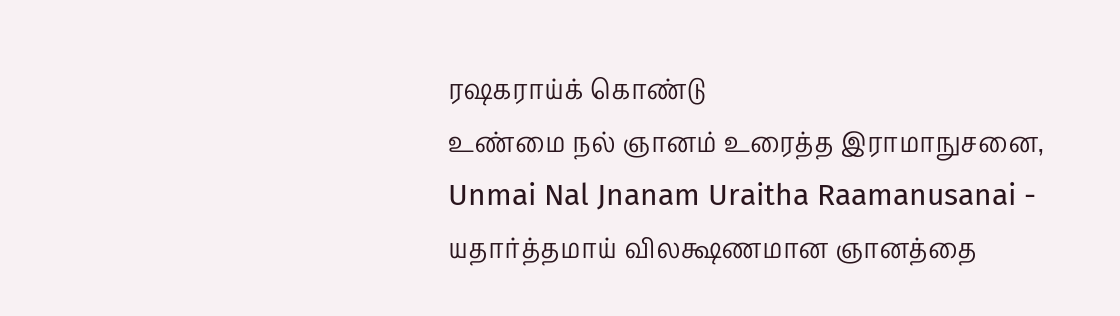ரஷகராய்க் கொண்டு
உண்மை நல் ஞானம் உரைத்த இராமாநுசனை, Unmai Nal Jnanam Uraitha Raamanusanai - யதார்த்தமாய் விலக்ஷணமான ஞானத்தை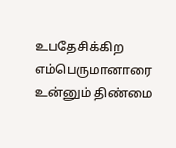உபதேசிக்கிற எம்பெருமானாரை
உன்னும் திண்மை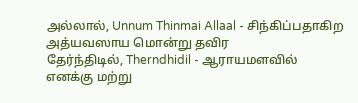அல்லால், Unnum Thinmai Allaal - சிந்கிப்பதாகிற அத்யவஸாய மொன்று தவிர
தேர்ந்திடில், Therndhidil - ஆராயமளவில்
எனக்கு மற்று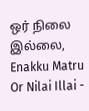ஒர் நிலை இல்லை, Enakku Matru Or Nilai Illai -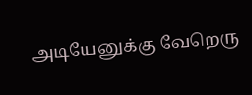அடியேனுக்கு வேறெரு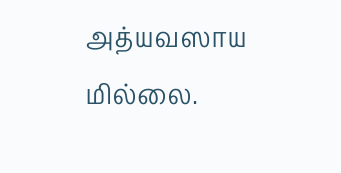அத்யவஸாய மில்லை.